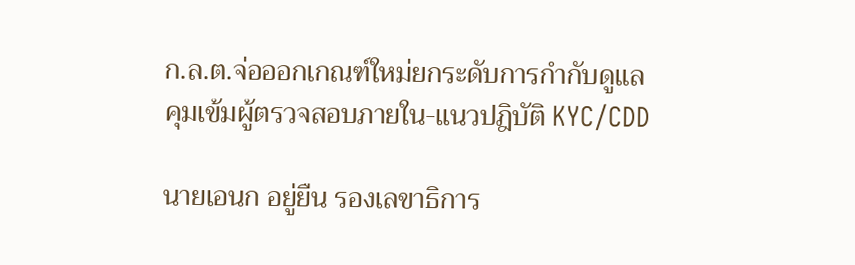ก.ล.ต.จ่อออกเกณฑ์ใหม่ยกระดับการกำกับดูแล คุมเข้มผู้ตรวจสอบภายใน-แนวปฎิบัติ KYC/CDD

นายเอนก อยู่ยืน รองเลขาธิการ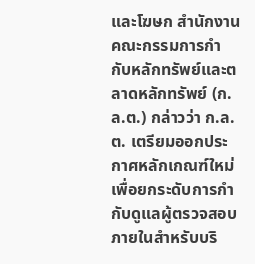และโฆษก สำนักงานคณะกรรมการกำกับหลักทรัพย์และตลาดหลักทรัพย์ (ก.ล.ต.) กล่าวว่า ก.ล.ต. เตรียมออกประกาศหลักเกณฑ์ใหม่เพื่อยกระดับการกำกับดูแลผู้ตรวจสอบภายในสำหรับบริ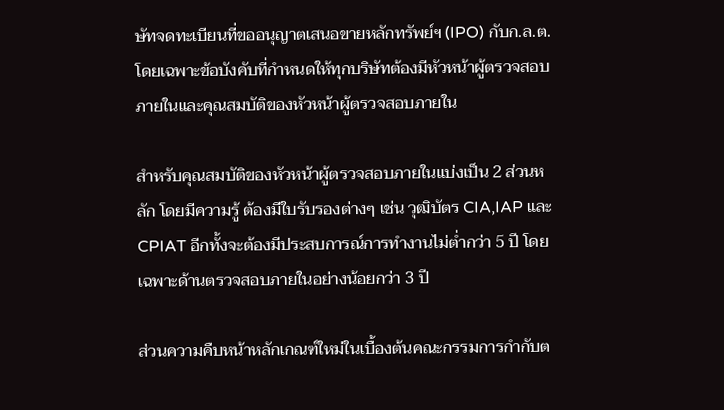ษัทจดทะเบียนที่ขออนุญาตเสนอขายหลักทรัพย์ฯ (IPO) กับก.ล.ต. โดยเฉพาะข้อบังคับที่กำหนดให้ทุกบริษัทต้องมีหัวหน้าผู้ตรวจสอบภายในและคุณสมบัติของหัวหน้าผู้ตรวจสอบภายใน

สำหรับคุณสมบัติของหัวหน้าผู้ตรวจสอบภายในแบ่งเป็น 2 ส่วนหลัก โดยมีความรู้ ต้องมีใบรับรองต่างๆ เช่น วุฒิบัตร CIA,IAP และ CPIAT อีกทั้งจะต้องมีประสบการณ์การทำงานไม่ต่ำกว่า 5 ปี โดยเฉพาะด้านตรวจสอบภายในอย่างน้อยกว่า 3 ปี

ส่วนความคืบหน้าหลักเกณฑ์ใหม่ในเบื้องต้นคณะกรรมการกำกับต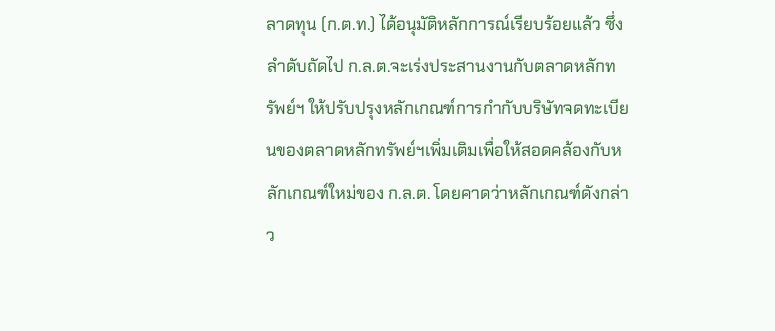ลาดทุน (ก.ต.ท.) ได้อนุมัติหลักการณ์เรียบร้อยแล้ว ซึ่งลำดับถัดไป ก.ล.ต.จะเร่งประสานงานกับตลาดหลักทรัพย์ฯ ให้ปรับปรุงหลักเกณฑ์การกำกับบริษัทจดทะเบียนของตลาดหลักทรัพย์ฯเพิ่มเติมเพื่อให้สอดคล้องกับหลักเกณฑ์ใหม่ของ ก.ล.ต. โดยคาดว่าหลักเกณฑ์ดังกล่าว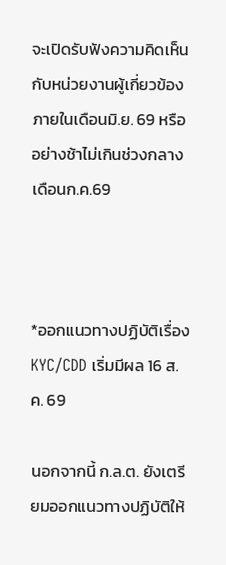จะเปิดรับฟังความคิดเห็นกับหน่วยงานผู้เกี่ยวข้องภายในเดือนมิ.ย. 69 หรืออย่างช้าไม่เกินช่วงกลางเดือนก.ค.69



*ออกแนวทางปฏิบัติเรื่อง KYC/CDD เริ่มมีผล 16 ส.ค. 69

นอกจากนี้ ก.ล.ต. ยังเตรียมออกแนวทางปฏิบัติให้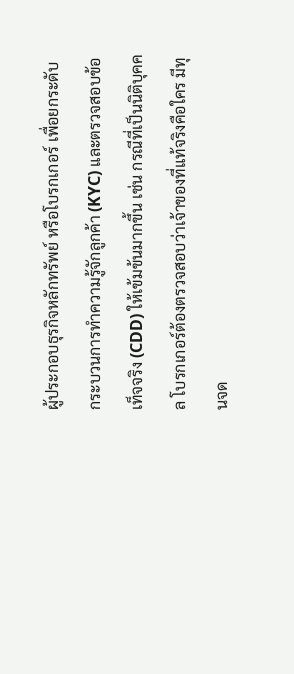ผู้ประกอบธุรกิจหลักทรัพย์ หรือโบรกเกอร์ เพื่อยกระดับกระบวนการทำความรู้จักลูกค้า (KYC) และตรวจสอบข้อเท็จจริง (CDD) ให้เข้มข้นมากขึ้น เช่น กรณีที่เป็นนิติบุคคล โบรกเกอร์ต้องตรวจสอบว่าเจ้าของที่แท้จริงคือใคร มีทุนจด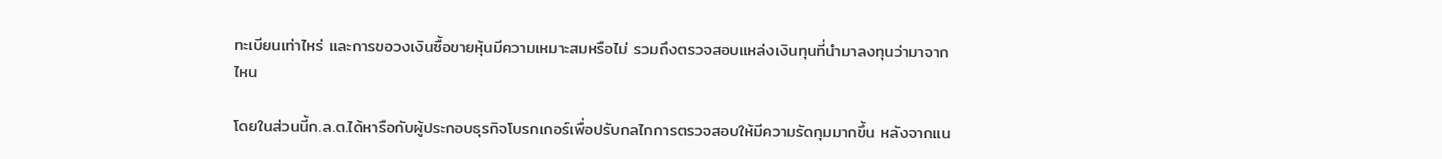ทะเบียนเท่าไหร่ และการขอวงเงินซื้อขายหุ้นมีความเหมาะสมหรือไม่ รวมถึงตรวจสอบแหล่งเงินทุนที่นำมาลงทุนว่ามาจากไหน

โดยในส่วนนี้ก.ล.ต.ได้หารือกับผู้ประกอบธุรกิจโบรกเกอร์เพื่อปรับกลไกการตรวจสอบให้มีความรัดกุมมากขึ้น หลังจากแน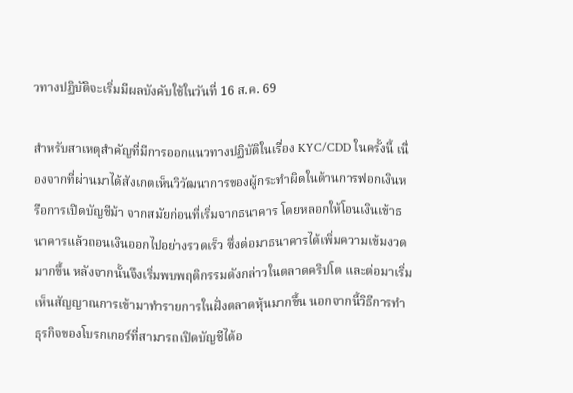วทางปฏิบัติจะเริ่มมีผลบังคับใช้ในวันที่ 16 ส.ค. 69

สำหรับสาเหตุสำคัญที่มีการออกแนวทางปฏิบัติในเรื่อง KYC/CDD ในครั้งนี้ เนื่องจากที่ผ่านมาได้สังเกตเห็นวิวัฒนาการของผู้กระทำผิดในด้านการฟอกเงินหรือการเปิดบัญชีม้า จากสมัยก่อนที่เริ่มจากธนาคาร โดยหลอกให้โอนเงินเข้าธนาคารแล้วถอนเงินออกไปอย่างรวดเร็ว ซึ่งต่อมาธนาคารได้เพิ่มความเข้มงวดมากขึ้น หลังจากนั้นจึงเริ่มพบพฤติกรรมดังกล่าวในตลาดคริปโต และต่อมาเริ่มเห็นสัญญาณการเข้ามาทำรายการในฝั่งตลาดหุ้นมากขึ้น นอกจากนี้วิธีการทำธุรกิจของโบรกเกอร์ที่สามารถเปิดบัญชีได้อ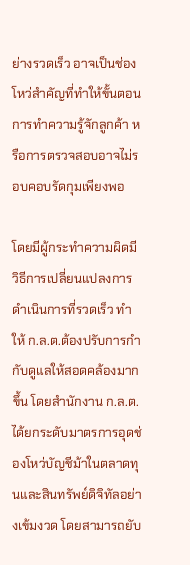ย่างรวดเร็ว อาจเป็นช่องโหว่สำคัญที่ทำให้ขั้นตอนการทำความรู้จักลูกค้า หรือการตรวจสอบอาจไม่รอบคอบรัดกุมเพียงพอ

โดยมีผู้กระทำความผิดมีวิธีการเปลี่ยนแปลงการดำเนินการที่รวดเร็ว ทำให้ ก.ล.ต.ต้องปรับการกำกับดูแลให้สอดคล้องมากขึ้น โดยสำนักงาน ก.ล.ต. ได้ยกระดับมาตรการอุดช่องโหว่บัญชีม้าในตลาดทุนและสินทรัพย์ดิจิทัลอย่างเข้มงวด โดยสามารถยับ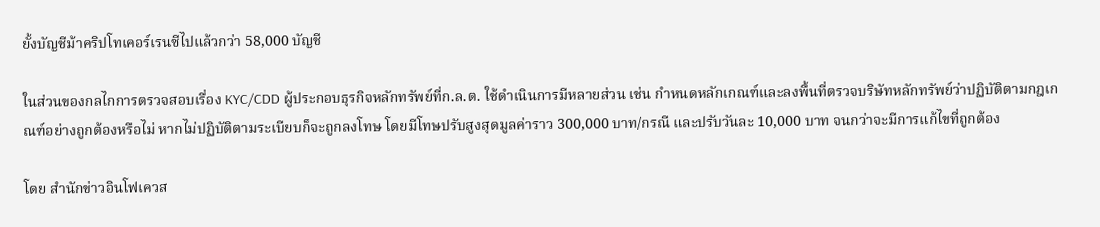ยั้งบัญชีม้าคริปโทเคอร์เรนซีไปแล้วกว่า 58,000 บัญชี

ในส่วนของกลไกการตรวจสอบเรื่อง KYC/CDD ผู้ประกอบธุรกิจหลักทรัพย์ที่ก.ล.ต. ใช้ดำเนินการมีหลายส่วน เช่น กำหนดหลักเกณฑ์และลงพื้นที่ตรวจบริษัทหลักทรัพย์ว่าปฏิบัติตามกฎเกณฑ์อย่างถูกต้องหรือไม่ หากไม่ปฏิบัติตามระเบียบก็จะถูกลงโทษ โดยมีโทษปรับสูงสุดมูลค่าราว 300,000 บาท/กรณี และปรับวันละ 10,000 บาท จนกว่าจะมีการแก้ไขที่ถูกต้อง

โดย สำนักข่าวอินโฟเควส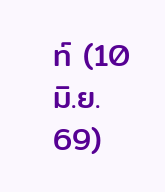ท์ (10 มิ.ย. 69)